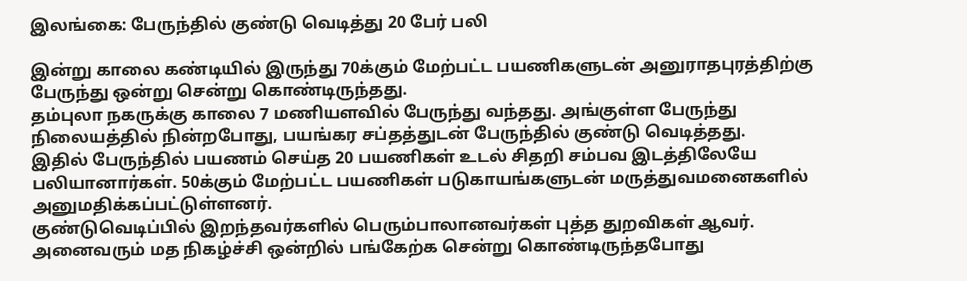இலங்கை: பேருந்தில் குண்டு வெடித்து 20 பேர் பலி

இன்று காலை கண்டியில் இருந்து 70க்கும் மேற்பட்ட பயணிகளுடன் அனுராதபுரத்திற்கு பேருந்து ஒன்று சென்று கொண்டிருந்தது.
தம்புலா நகருக்கு காலை 7 மணியளவில் பேருந்து வந்தது. அங்குள்ள பேருந்து நிலையத்தில் நின்றபோது, பயங்கர சப்தத்துடன் பேருந்தில் குண்டு வெடித்தது.
இதில் பேருந்தில் பயணம் செய்த 20 பயணிகள் உடல் சிதறி சம்பவ இடத்திலேயே பலியானார்கள். 50க்கும் மேற்பட்ட பயணிகள் படுகாயங்களுடன் மருத்துவமனைகளில் அனுமதிக்கப்பட்டுள்ளனர்.
குண்டுவெடிப்பில் இறந்தவர்களில் பெரும்பாலானவர்கள் புத்த துறவிகள் ஆவர். அனைவரும் மத நிகழ்ச்சி ஒன்றில் பங்கேற்க சென்று கொண்டிருந்தபோது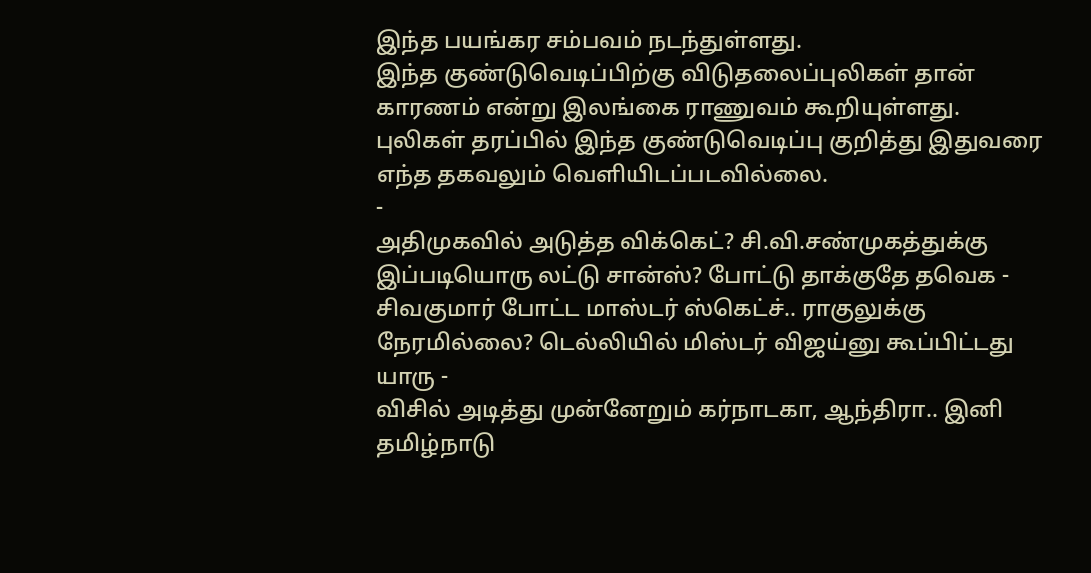இந்த பயங்கர சம்பவம் நடந்துள்ளது.
இந்த குண்டுவெடிப்பிற்கு விடுதலைப்புலிகள் தான் காரணம் என்று இலங்கை ராணுவம் கூறியுள்ளது. புலிகள் தரப்பில் இந்த குண்டுவெடிப்பு குறித்து இதுவரை எந்த தகவலும் வெளியிடப்படவில்லை.
-
அதிமுகவில் அடுத்த விக்கெட்? சி.வி.சண்முகத்துக்கு இப்படியொரு லட்டு சான்ஸ்? போட்டு தாக்குதே தவெக -
சிவகுமார் போட்ட மாஸ்டர் ஸ்கெட்ச்.. ராகுலுக்கு நேரமில்லை? டெல்லியில் மிஸ்டர் விஜய்னு கூப்பிட்டது யாரு -
விசில் அடித்து முன்னேறும் கர்நாடகா, ஆந்திரா.. இனி தமிழ்நாடு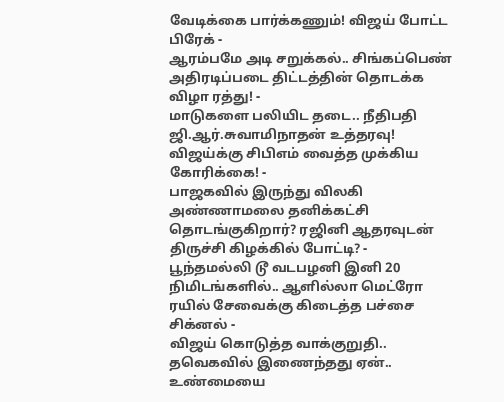வேடிக்கை பார்க்கணும்! விஜய் போட்ட பிரேக் -
ஆரம்பமே அடி சறுக்கல்.. சிங்கப்பெண் அதிரடிப்படை திட்டத்தின் தொடக்க விழா ரத்து! -
மாடுகளை பலியிட தடை.. நீதிபதி ஜி.ஆர்.சுவாமிநாதன் உத்தரவு! விஜய்க்கு சிபிஎம் வைத்த முக்கிய கோரிக்கை! -
பாஜகவில் இருந்து விலகி அண்ணாமலை தனிக்கட்சி தொடங்குகிறார்? ரஜினி ஆதரவுடன் திருச்சி கிழக்கில் போட்டி? -
பூந்தமல்லி டூ வடபழனி இனி 20 நிமிடங்களில்.. ஆளில்லா மெட்ரோ ரயில் சேவைக்கு கிடைத்த பச்சை சிக்னல் -
விஜய் கொடுத்த வாக்குறுதி.. தவெகவில் இணைந்தது ஏன்.. உண்மையை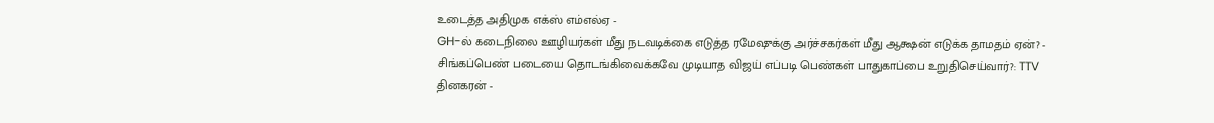உடைத்த அதிமுக எக்ஸ் எம்எல்ஏ -
GH-ல் கடைநிலை ஊழியர்கள் மீது நடவடிக்கை எடுத்த ரமேஷுக்கு அர்ச்சகர்கள் மீது ஆக்ஷன் எடுக்க தாமதம் ஏன்? -
சிங்கப்பெண் படையை தொடங்கிவைக்கவே முடியாத விஜய் எப்படி பெண்கள் பாதுகாப்பை உறுதிசெய்வார்?: TTV தினகரன் -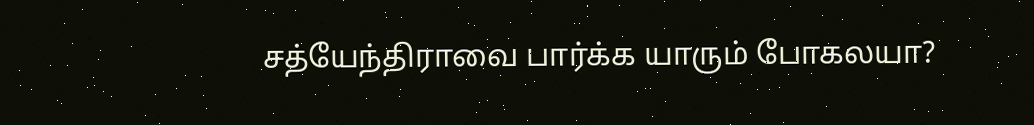சத்யேந்திராவை பார்க்க யாரும் போகலயா?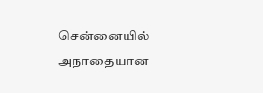சென்னையில் அநாதையான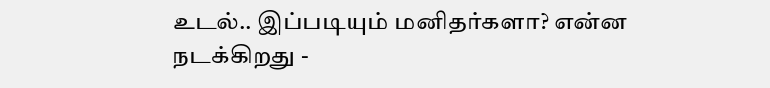உடல்.. இப்படியும் மனிதர்களா? என்ன நடக்கிறது -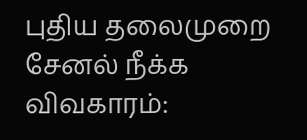புதிய தலைமுறை சேனல் நீக்க விவகாரம்: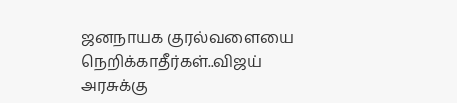ஜனநாயக குரல்வளையை நெறிக்காதீர்கள்..விஜய் அரசுக்கு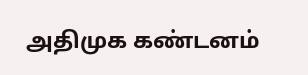அதிமுக கண்டனம்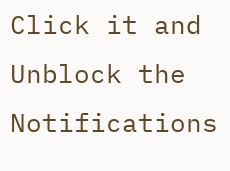Click it and Unblock the Notifications